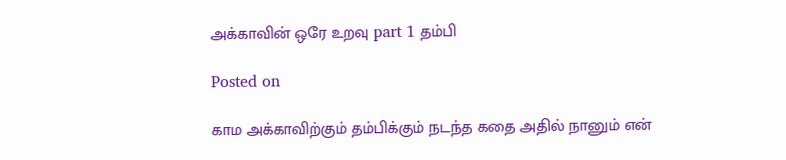அக்காவின் ஒரே உறவு part 1 தம்பி

Posted on

காம அக்காவிற்கும் தம்பிக்கும் நடந்த கதை அதில் நானும் என்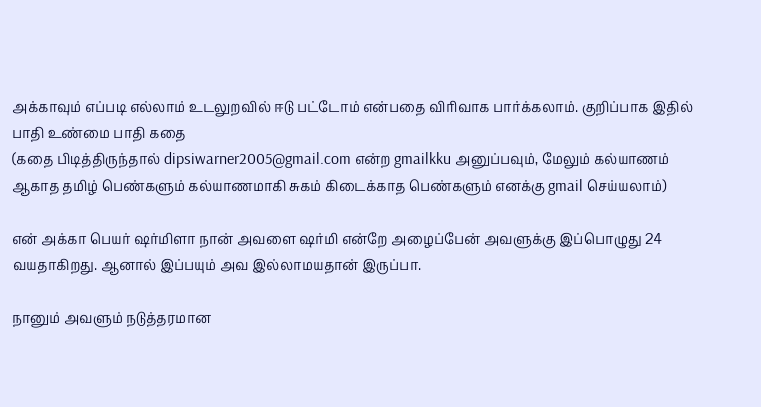அக்காவும் எப்படி எல்லாம் உடலுறவில் ஈடு பட்டோம் என்பதை விரிவாக பார்க்கலாம். குறிப்பாக இதில் பாதி உண்மை பாதி கதை
(கதை பிடித்திருந்தால் dipsiwarner2005@gmail.com என்ற gmailkku அனுப்பவும், மேலும் கல்யாணம் ஆகாத தமிழ் பெண்களும் கல்யாணமாகி சுகம் கிடைக்காத பெண்களும் எனக்கு gmail செய்யலாம்)

என் அக்கா பெயர் ஷர்மிளா நான் அவளை ஷர்மி என்றே அழைப்பேன் அவளுக்கு இப்பொழுது 24 வயதாகிறது. ஆனால் இப்பயும் அவ இல்லாமயதான் இருப்பா.

நானும் அவளும் நடுத்தரமான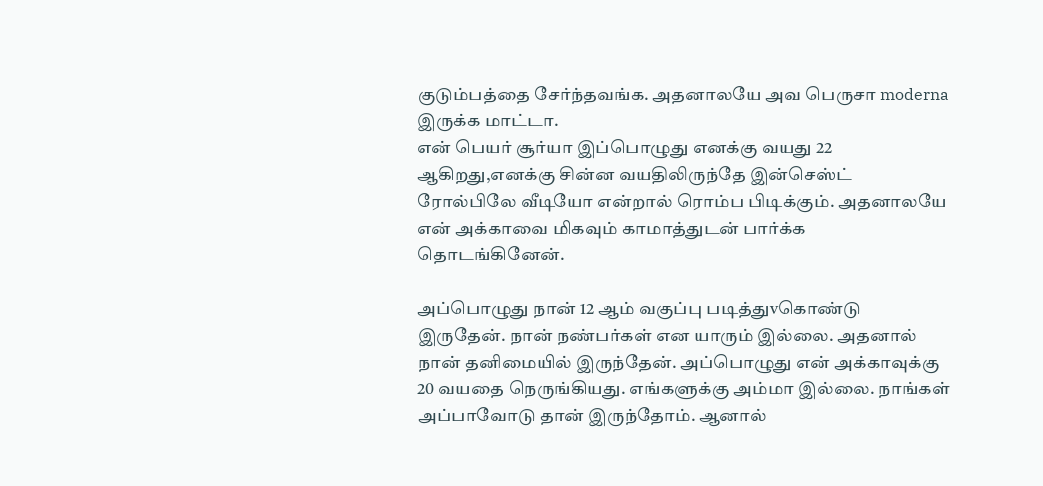குடும்பத்தை சேர்ந்தவங்க. அதனாலயே அவ பெருசா moderna இருக்க மாட்டா.
என் பெயர் சூர்யா இப்பொழுது எனக்கு வயது 22 ஆகிறது,எனக்கு சின்ன வயதிலிருந்தே இன்செஸ்ட் ரோல்பிலே வீடியோ என்றால் ரொம்ப பிடிக்கும். அதனாலயே என் அக்காவை மிகவும் காமாத்துடன் பார்க்க தொடங்கினேன்.

அப்பொழுது நான் 12 ஆம் வகுப்பு படித்துvகொண்டு இருதேன். நான் நண்பர்கள் என யாரும் இல்லை. அதனால் நான் தனிமையில் இருந்தேன். அப்பொழுது என் அக்காவுக்கு 20 வயதை நெருங்கியது. எங்களுக்கு அம்மா இல்லை. நாங்கள் அப்பாவோடு தான் இருந்தோம். ஆனால்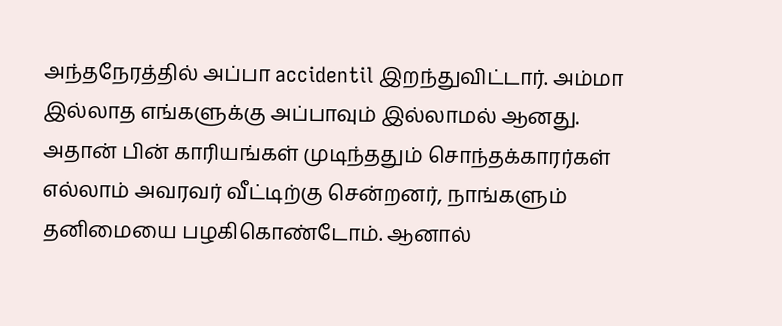அந்தநேரத்தில் அப்பா accidentil இறந்துவிட்டார். அம்மா இல்லாத எங்களுக்கு அப்பாவும் இல்லாமல் ஆனது. அதான் பின் காரியங்கள் முடிந்ததும் சொந்தக்காரர்கள் எல்லாம் அவரவர் வீட்டிற்கு சென்றனர், நாங்களும் தனிமையை பழகிகொண்டோம். ஆனால்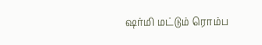ஷர்மி மட்டும் ரொம்ப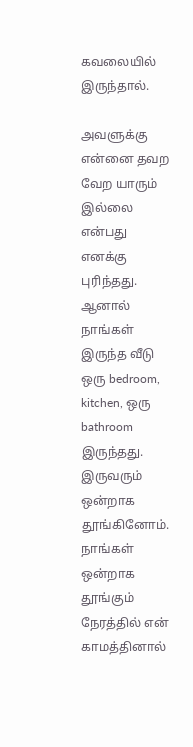கவலையில் இருந்தால்.

அவளுக்கு என்னை தவற வேற யாரும் இல்லை என்பது எனக்கு புரிந்தது. ஆனால் நாங்கள் இருந்த வீடு ஒரு bedroom, kitchen, ஒரு bathroom இருந்தது. இருவரும் ஒன்றாக தூங்கினோம். நாங்கள் ஒன்றாக தூங்கும் நேரத்தில் என் காமத்தினால்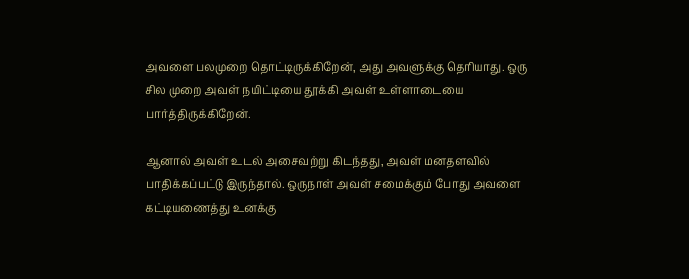அவளை பலமுறை தொட்டிருக்கிறேன், அது அவளுக்கு தெரியாது. ஒரு சில முறை அவள் நயிட்டியை தூக்கி அவள் உள்ளாடையை பார்த்திருக்கிறேன்.

ஆனால் அவள் உடல் அசைவற்று கிடந்தது, அவள் மனதளவில் பாதிக்கப்பட்டு இருந்தால். ஒருநாள் அவள் சமைக்கும் போது அவளை கட்டியணைத்து உனக்கு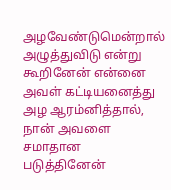அழவேண்டுமென்றால் அழுத்துவிடு என்று கூறினேன் என்னை அவள் கட்டியனைத்து அழ ஆரம்னித்தால், நான் அவளை சமாதான படுத்தினேன்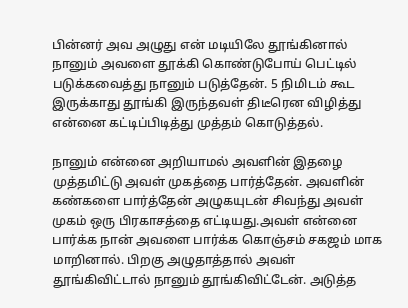பின்னர் அவ அழுது என் மடியிலே தூங்கினால் நானும் அவளை தூக்கி கொண்டுபோய் பெட்டில் படுக்கவைத்து நானும் படுத்தேன். 5 நிமிடம் கூட இருக்காது தூங்கி இருந்தவள் திடீரென விழித்து என்னை கட்டிப்பிடித்து முத்தம் கொடுத்தல்.

நானும் என்னை அறியாமல் அவளின் இதழை முத்தமிட்டு அவள் முகத்தை பார்த்தேன். அவளின் கண்களை பார்த்தேன் அழுகயுடன் சிவந்து அவள் முகம் ஒரு பிரகாசத்தை எட்டியது.அவள் என்னை பார்க்க நான் அவளை பார்க்க கொஞ்சம் சகஜம் மாக மாறினால். பிறகு அழுதாத்தால் அவள் தூங்கிவிட்டால் நானும் தூங்கிவிட்டேன். அடுத்த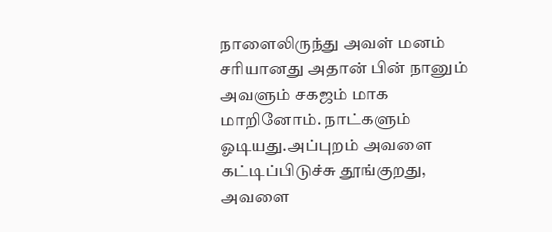நாளைலிருந்து அவள் மனம் சரியானது அதான் பின் நானும் அவளும் சகஜம் மாக மாறினோம். நாட்களும் ஓடியது.அப்புறம் அவளை கட்டிப்பிடுச்சு தூங்குறது, அவளை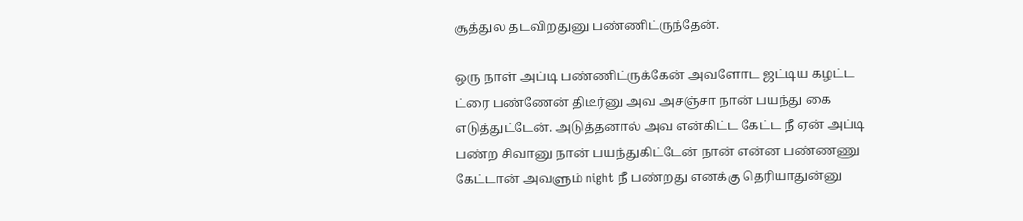சூத்துல தடவிறதுனு பண்ணிட்ருந்தேன்.

ஒரு நாள் அப்டி பண்ணிட்ருக்கேன் அவளோட ஜட்டிய கழட்ட ட்ரை பண்ணேன் திடீர்னு அவ அசஞ்சா நான் பயந்து கை எடுத்துட்டேன். அடுத்தனால் அவ என்கிட்ட கேட்ட நீ ஏன் அப்டி பண்ற சிவானு நான் பயந்துகிட்டேன் நான் என்ன பண்ணணு கேட்டான் அவளும் night நீ பண்றது எனக்கு தெரியாதுன்னு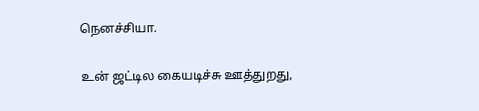நெனச்சியா.

உன் ஜட்டில கையடிச்சு ஊத்துறது,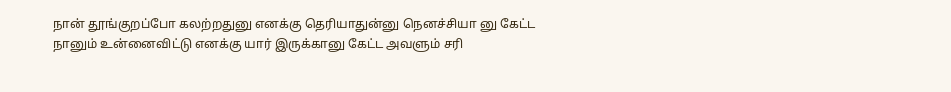நான் தூங்குறப்போ கலற்றதுனு எனக்கு தெரியாதுன்னு நெனச்சியா னு கேட்ட நானும் உன்னைவிட்டு எனக்கு யார் இருக்கானு கேட்ட அவளும் சரி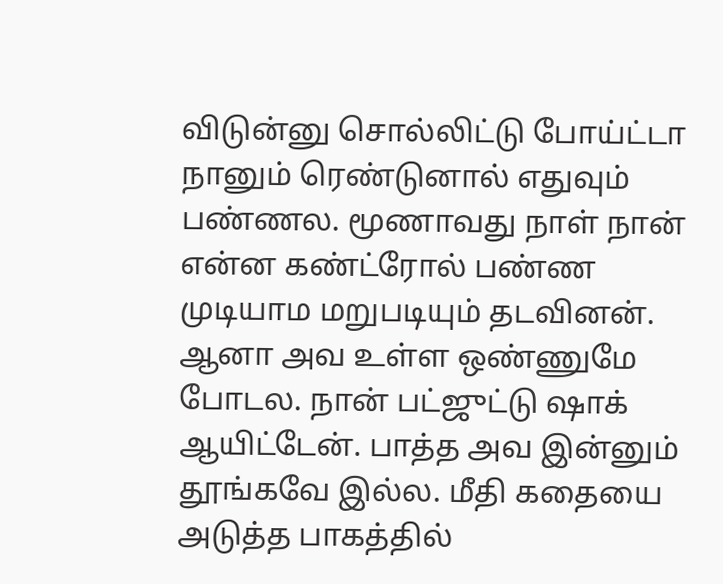விடுன்னு சொல்லிட்டு போய்ட்டா நானும் ரெண்டுனால் எதுவும் பண்ணல. மூணாவது நாள் நான் என்ன கண்ட்ரோல் பண்ண முடியாம மறுபடியும் தடவினன். ஆனா அவ உள்ள ஒண்ணுமே போடல. நான் பட்ஜுட்டு ஷாக் ஆயிட்டேன். பாத்த அவ இன்னும் தூங்கவே இல்ல. மீதி கதையை அடுத்த பாகத்தில்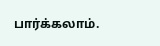பார்க்கலாம்.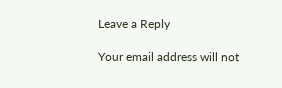Leave a Reply

Your email address will not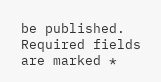be published. Required fields are marked *